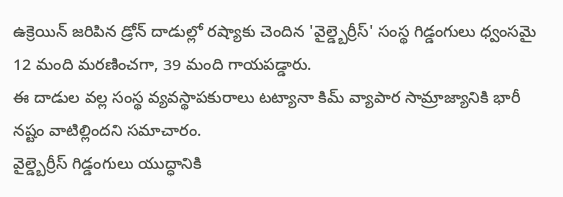ఉక్రెయిన్ జరిపిన డ్రోన్ దాడుల్లో రష్యాకు చెందిన 'వైల్డ్బెర్రీస్' సంస్థ గిడ్డంగులు ధ్వంసమై 12 మంది మరణించగా, 39 మంది గాయపడ్డారు.
ఈ దాడుల వల్ల సంస్థ వ్యవస్థాపకురాలు టట్యానా కిమ్ వ్యాపార సామ్రాజ్యానికి భారీ నష్టం వాటిల్లిందని సమాచారం.
వైల్డ్బెర్రీస్ గిడ్డంగులు యుద్ధానికి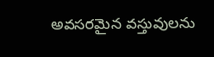అవసరమైన వస్తువులను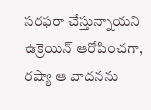సరఫరా చేస్తున్నాయని ఉక్రెయిన్ ఆరోపించగా, రష్యా ఆ వాదనను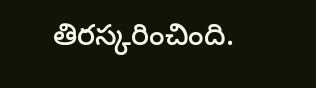తిరస్కరించింది.